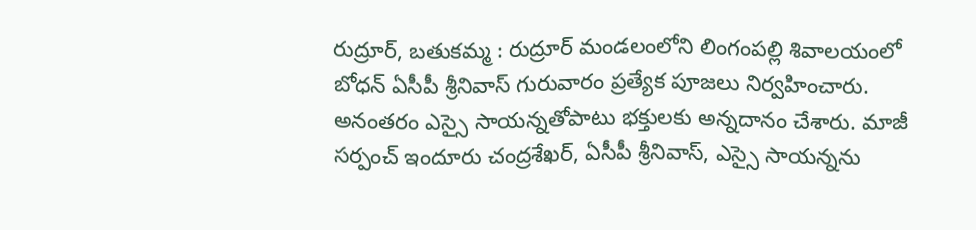రుద్రూర్, బతుకమ్మ : రుద్రూర్ మండలంలోని లింగంపల్లి శివాలయంలో బోధన్ ఏసీపీ శ్రీనివాస్ గురువారం ప్రత్యేక పూజలు నిర్వహించారు. అనంతరం ఎస్సై సాయన్నతోపాటు భక్తులకు అన్నదానం చేశారు. మాజీ సర్పంచ్ ఇందూరు చంద్రశేఖర్, ఏసీపీ శ్రీనివాస్, ఎస్సై సాయన్నను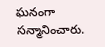ఘనంగా సన్మానించారు.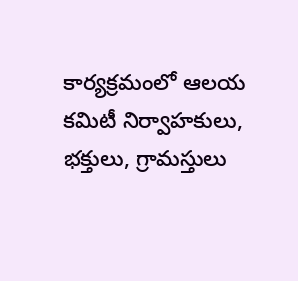కార్యక్రమంలో ఆలయ కమిటీ నిర్వాహకులు, భక్తులు, గ్రామస్తులు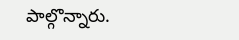పాల్గొన్నారు.